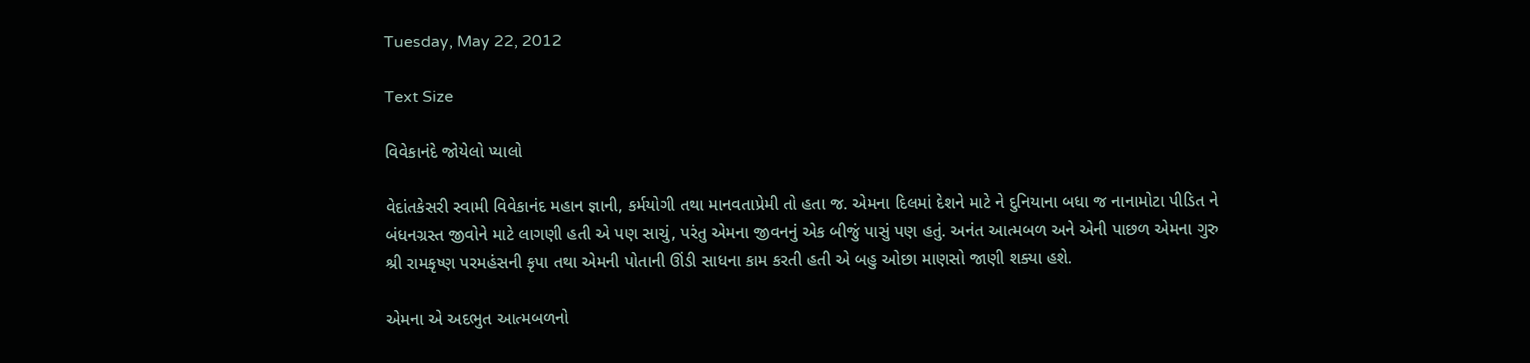Tuesday, May 22, 2012

Text Size

વિવેકાનંદે જોયેલો પ્યાલો

વેદાંતકેસરી સ્વામી વિવેકાનંદ મહાન જ્ઞાની, કર્મયોગી તથા માનવતાપ્રેમી તો હતા જ. એમના દિલમાં દેશને માટે ને દુનિયાના બધા જ નાનામોટા પીડિત ને બંધનગ્રસ્ત જીવોને માટે લાગણી હતી એ પણ સાચું, પરંતુ એમના જીવનનું એક બીજું પાસું પણ હતું. અનંત આત્મબળ અને એની પાછળ એમના ગુરુ શ્રી રામકૃષ્ણ પરમહંસની કૃપા તથા એમની પોતાની ઊંડી સાધના કામ કરતી હતી એ બહુ ઓછા માણસો જાણી શક્યા હશે.

એમના એ અદભુત આત્મબળનો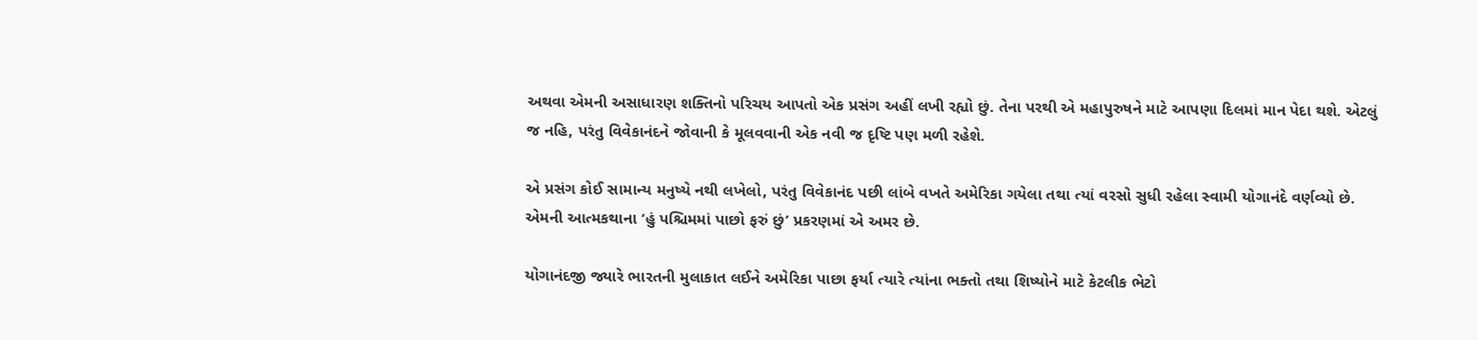અથવા એમની અસાધારણ શક્તિનો પરિચય આપતો એક પ્રસંગ અહીં લખી રહ્યો છું. તેના પરથી એ મહાપુરુષને માટે આપણા દિલમાં માન પેદા થશે. એટલું જ નહિ, પરંતુ વિવેકાનંદને જોવાની કે મૂલવવાની એક નવી જ દૃષ્ટિ પણ મળી રહેશે.

એ પ્રસંગ કોઈ સામાન્ય મનુષ્યે નથી લખેલો, પરંતુ વિવેકાનંદ પછી લાંબે વખતે અમેરિકા ગયેલા તથા ત્યાં વરસો સુધી રહેલા સ્વામી યોગાનંદે વર્ણવ્યો છે. એમની આત્મકથાના ‘હું પશ્ચિમમાં પાછો ફરું છું’ પ્રકરણમાં એ અમર છે.

યોગાનંદજી જ્યારે ભારતની મુલાકાત લઈને અમેરિકા પાછા ફર્યા ત્યારે ત્યાંના ભક્તો તથા શિષ્યોને માટે કેટલીક ભેટો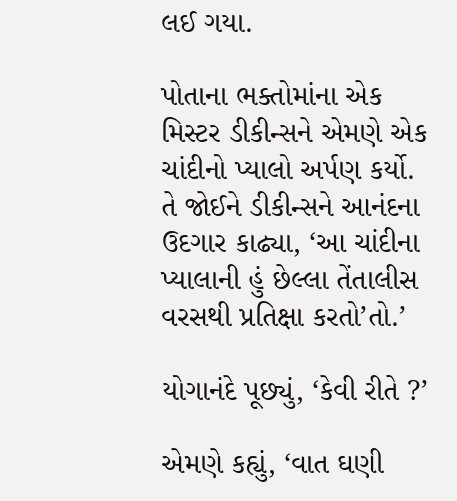લઈ ગયા.

પોતાના ભક્તોમાંના એક મિસ્ટર ડીકીન્સને એમણે એક ચાંદીનો પ્યાલો અર્પણ કર્યો. તે જોઈને ડીકીન્સને આનંદના ઉદગાર કાઢ્યા, ‘આ ચાંદીના પ્યાલાની હું છેલ્લા તેંતાલીસ વરસથી પ્રતિક્ષા કરતો’તો.’

યોગાનંદે પૂછ્યું, ‘કેવી રીતે ?’

એમણે કહ્યું, ‘વાત ઘણી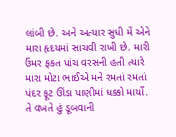લાંબી છે. અને અત્યાર સુધી મેં એને મારા હૃદયમાં સાચવી રાખી છે. મારી ઉંમર ફકત પાંચ વરસની હતી ત્યારે મારા મોટા ભાઈએ મને રમતાં રમતાં પંદર ફૂટ ઊંડા પાણીમાં ધક્કો માર્યો. તે વખતે હું ડૂબવાની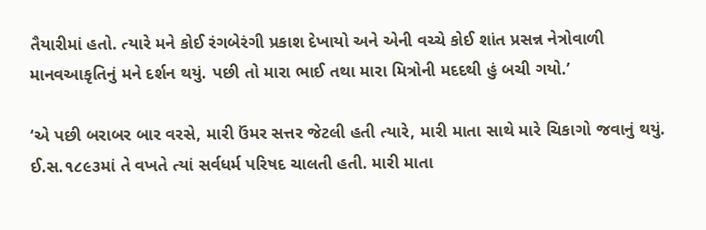તૈયારીમાં હતો. ત્યારે મને કોઈ રંગબેરંગી પ્રકાશ દેખાયો અને એની વચ્ચે કોઈ શાંત પ્રસન્ન નેત્રોવાળી માનવઆકૃતિનું મને દર્શન થયું. પછી તો મારા ભાઈ તથા મારા મિત્રોની મદદથી હું બચી ગયો.’

‘એ પછી બરાબર બાર વરસે, મારી ઉંમર સત્તર જેટલી હતી ત્યારે, મારી માતા સાથે મારે ચિકાગો જવાનું થયું. ઈ.સ.૧૮૯૩માં તે વખતે ત્યાં સર્વધર્મ પરિષદ ચાલતી હતી. મારી માતા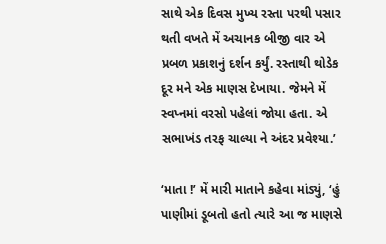સાથે એક દિવસ મુખ્ય રસ્તા પરથી પસાર થતી વખતે મેં અચાનક બીજી વાર એ પ્રબળ પ્રકાશનું દર્શન કર્યું. રસ્તાથી થોડેક દૂર મને એક માણસ દેખાયા. જેમને મેં સ્વપ્નમાં વરસો પહેલાં જોયા હતા. એ સભાખંડ તરફ ચાલ્યા ને અંદર પ્રવેશ્યા.’

‘માતા !’ મેં મારી માતાને કહેવા માંડ્યું, ‘હું પાણીમાં ડૂબતો હતો ત્યારે આ જ માણસે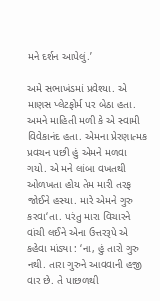મને દર્શન આપેલું.’

અમે સભાખંડમાં પ્રવેશ્યા. એ માણસ પ્લેટફોર્મ પર બેઠા હતા. અમને માહિતી મળી કે એ સ્વામી વિવેકાનંદ હતા. એમના પ્રેરણાત્મક પ્રવચન પછી હું એમને મળવા ગયો. એ મને લાંબા વખતથી ઓળખતા હોય તેમ મારી તરફ જોઈને હસ્યા. મારે એમને ગુરુ કરવા‘તા. પરંતુ મારા વિચારને વાંચી લઈને એના ઉત્તરરૂપે એ કહેવા માંડ્યા : ‘ના, હું તારો ગુરુ નથી. તારા ગુરુને આવવાની હજી વાર છે. તે પાછળથી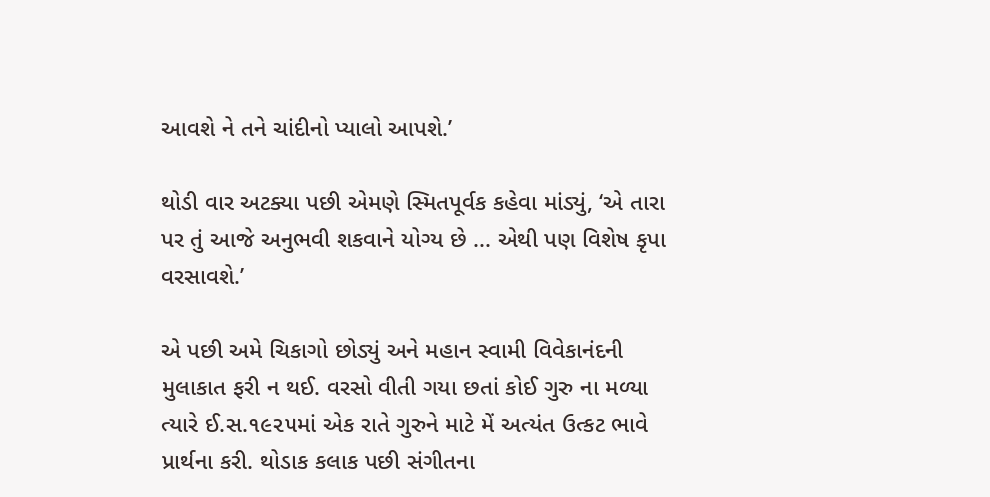આવશે ને તને ચાંદીનો પ્યાલો આપશે.’

થોડી વાર અટક્યા પછી એમણે સ્મિતપૂર્વક કહેવા માંડ્યું, ‘એ તારા પર તું આજે અનુભવી શકવાને યોગ્ય છે ... એથી પણ વિશેષ કૃપા વરસાવશે.’

એ પછી અમે ચિકાગો છોડ્યું અને મહાન સ્વામી વિવેકાનંદની મુલાકાત ફરી ન થઈ. વરસો વીતી ગયા છતાં કોઈ ગુરુ ના મળ્યા ત્યારે ઈ.સ.૧૯૨૫માં એક રાતે ગુરુને માટે મેં અત્યંત ઉત્કટ ભાવે પ્રાર્થના કરી. થોડાક કલાક પછી સંગીતના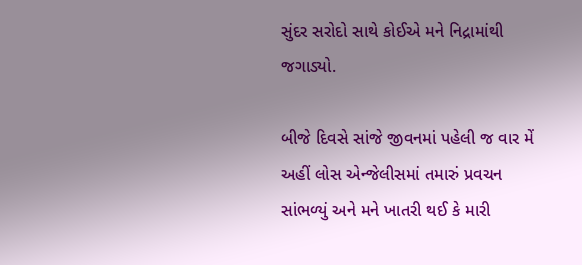સુંદર સરોદો સાથે કોઈએ મને નિદ્રામાંથી જગાડ્યો.

બીજે દિવસે સાંજે જીવનમાં પહેલી જ વાર મેં અહીં લોસ એન્જેલીસમાં તમારું પ્રવચન સાંભળ્યું અને મને ખાતરી થઈ કે મારી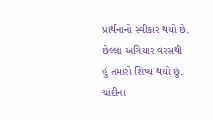પ્રાર્થનાનો સ્વીકાર થયો છે. છેલ્લા અગિયાર વરસથી હું તમારો શિષ્ય થયો છું. ચાંદીના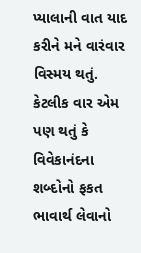પ્યાલાની વાત યાદ કરીને મને વારંવાર વિસ્મય થતું. કેટલીક વાર એમ પણ થતું કે વિવેકાનંદના શબ્દોનો ફકત ભાવાર્થ લેવાનો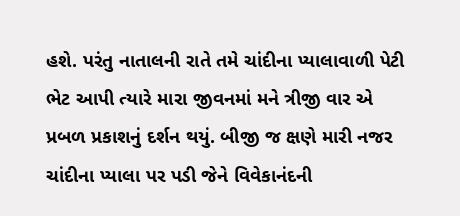હશે. પરંતુ નાતાલની રાતે તમે ચાંદીના પ્યાલાવાળી પેટી ભેટ આપી ત્યારે મારા જીવનમાં મને ત્રીજી વાર એ પ્રબળ પ્રકાશનું દર્શન થયું. બીજી જ ક્ષણે મારી નજર ચાંદીના પ્યાલા પર પડી જેને વિવેકાનંદની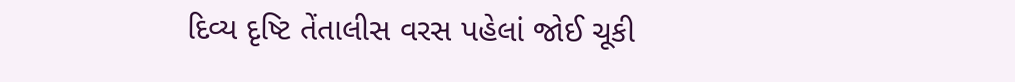દિવ્ય દૃષ્ટિ તેંતાલીસ વરસ પહેલાં જોઈ ચૂકી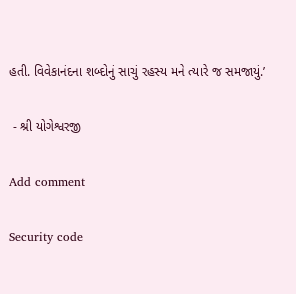હતી. વિવેકાનંદના શબ્દોનું સાચું રહસ્ય મને ત્યારે જ સમજાયું.’

 - શ્રી યોગેશ્વરજી

Add comment

Security code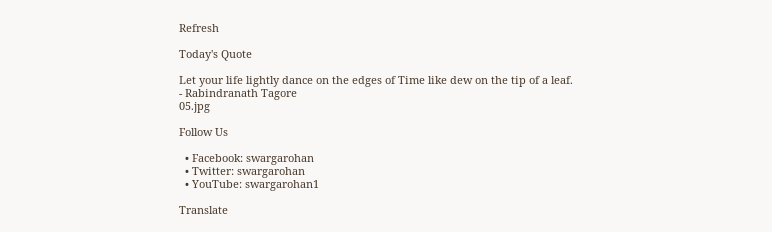Refresh

Today's Quote

Let your life lightly dance on the edges of Time like dew on the tip of a leaf.
- Rabindranath Tagore
05.jpg

Follow Us

  • Facebook: swargarohan
  • Twitter: swargarohan
  • YouTube: swargarohan1

Translate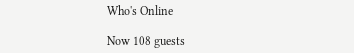Who's Online

Now 108 guests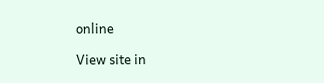online

View site in